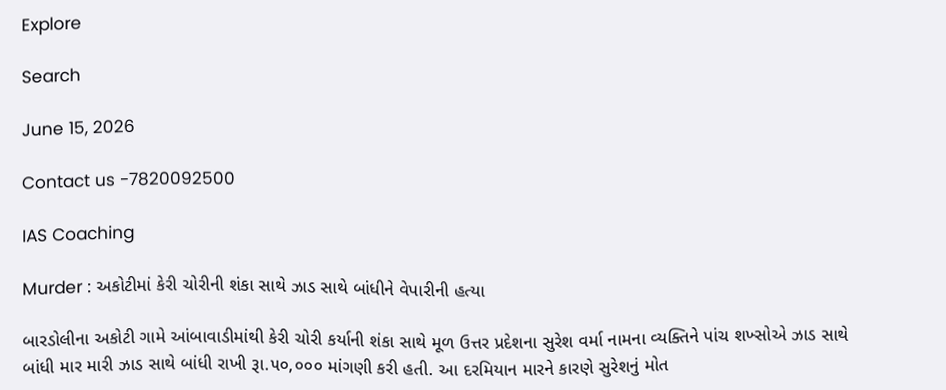Explore

Search

June 15, 2026

Contact us -7820092500

IAS Coaching

Murder : અકોટીમાં કેરી ચોરીની શંકા સાથે ઝાડ સાથે બાંધીને વેપારીની હત્યા

બારડોલીના અકોટી ગામે આંબાવાડીમાંથી કેરી ચોરી કર્યાની શંકા સાથે મૂળ ઉત્તર પ્રદેશના સુરેશ વર્મા નામના વ્યક્તિને પાંચ શખ્સોએ ઝાડ સાથે બાંધી માર મારી ઝાડ સાથે બાંધી રાખી રૂા.૫૦,૦૦૦ માંગણી કરી હતી. આ દરમિયાન મારને કારણે સુરેશનું મોત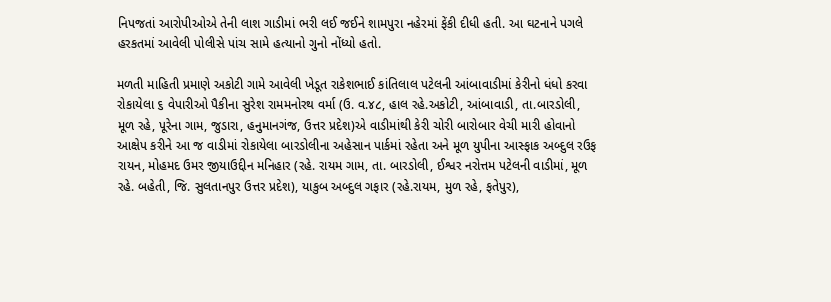નિપજતાં આરોપીઓએ તેની લાશ ગાડીમાં ભરી લઈ જઈને શામપુરા નહેરમાં ફેંકી દીધી હતી. આ ઘટનાને પગલે હરકતમાં આવેલી પોલીસે પાંચ સામે હત્યાનો ગુનો નોંધ્યો હતો.

મળતી માહિતી પ્રમાણે અકોટી ગામે આવેલી ખેડૂત રાકેશભાઈ કાંતિલાલ પટેલની આંબાવાડીમાં કેરીનો ધંધો કરવા રોકાયેલા ૬ વેપારીઓ પૈકીના સુરેશ રામમનોરથ વર્મા (ઉ. વ.૪૮, હાલ રહે.અકોટી, આંબાવાડી, તા.બારડોલી, મૂળ રહે, પૂરેના ગામ, જુડારા, હનુમાનગંજ, ઉત્તર પ્રદેશ)એ વાડીમાંથી કેરી ચોરી બારોબાર વેચી મારી હોવાનો આક્ષેપ કરીને આ જ વાડીમાં રોકાયેલા બારડોલીના અહેસાન પાર્કમાં રહેતા અને મૂળ યુપીના આસ્ફાક અબ્દુલ રઉફ રાયન, મોહમદ ઉમર જીયાઉદ્દીન મનિહાર (રહે. રાયમ ગામ, તા. બારડોલી, ઈશ્વર નરોત્તમ પટેલની વાડીમાં, મૂળ રહે. બહેતી, જિ. સુલતાનપુર ઉત્તર પ્રદેશ), યાકુબ અબ્દુલ ગફાર (રહે.રાયમ, મુળ રહે, ફતેપુર),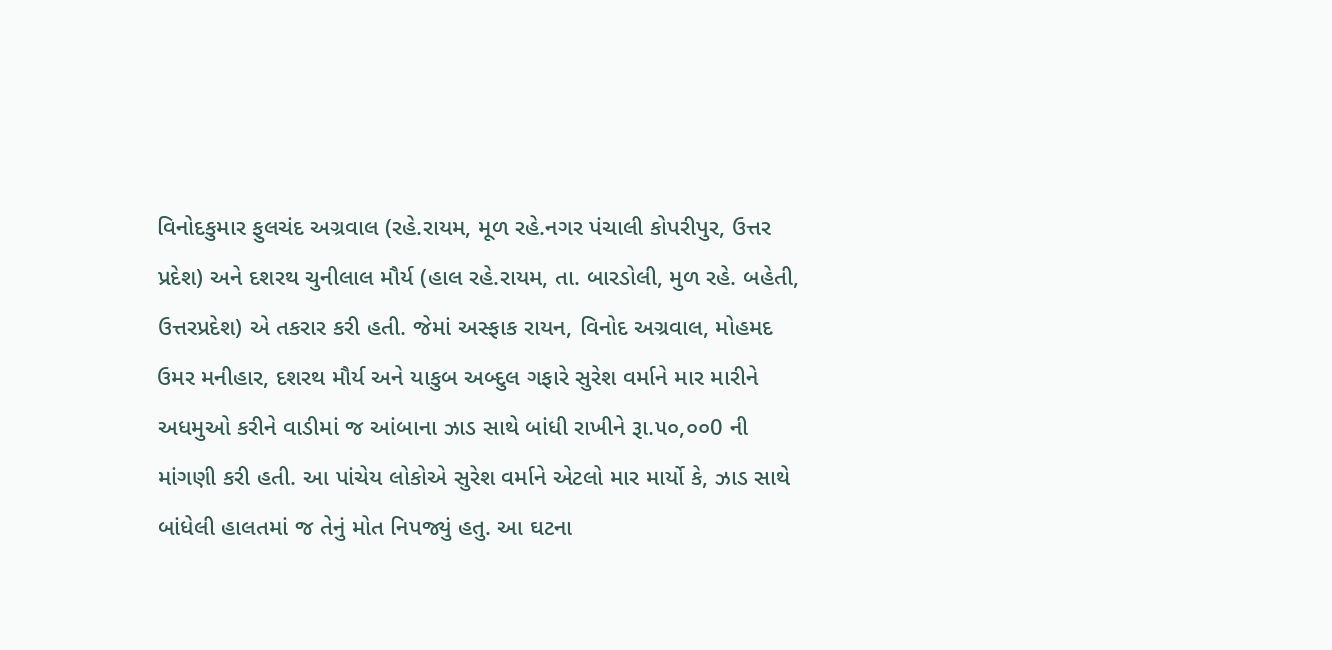વિનોદકુમાર ફુલચંદ અગ્રવાલ (રહે.રાયમ, મૂળ રહે.નગર પંચાલી કોપરીપુર, ઉત્તર પ્રદેશ) અને દશરથ ચુનીલાલ મૌર્ય (હાલ રહે.રાયમ, તા. બારડોલી, મુળ રહે. બહેતી, ઉત્તરપ્રદેશ) એ તકરાર કરી હતી. જેમાં અસ્ફાક રાયન, વિનોદ અગ્રવાલ, મોહમદ ઉમર મનીહાર, દશરથ મૌર્ય અને યાકુબ અબ્દુલ ગફારે સુરેશ વર્માને માર મારીને અધમુઓ કરીને વાડીમાં જ આંબાના ઝાડ સાથે બાંધી રાખીને રૂા.૫૦,૦૦0 ની માંગણી કરી હતી. આ પાંચેય લોકોએ સુરેશ વર્માને એટલો માર માર્યો કે, ઝાડ સાથે બાંધેલી હાલતમાં જ તેનું મોત નિપજ્યું હતુ. આ ઘટના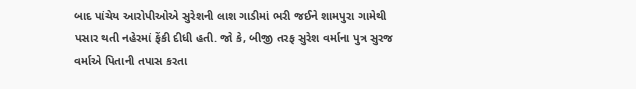બાદ પાંચેય આરોપીઓએ સુરેશની લાશ ગાડીમાં ભરી જઈને શામપુરા ગામેથી પસાર થતી નહેરમાં ફેંકી દીધી હતી. જો કે, બીજી તરફ સુરેશ વર્માના પુત્ર સુરજ વર્માએ પિતાની તપાસ કરતા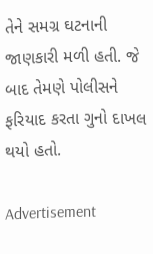તેને સમગ્ર ઘટનાની જાણકારી મળી હતી. જે બાદ તેમણે પોલીસને ફરિયાદ કરતા ગુનો દાખલ થયો હતો.

Advertisement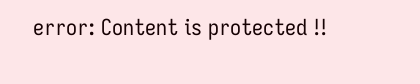error: Content is protected !!